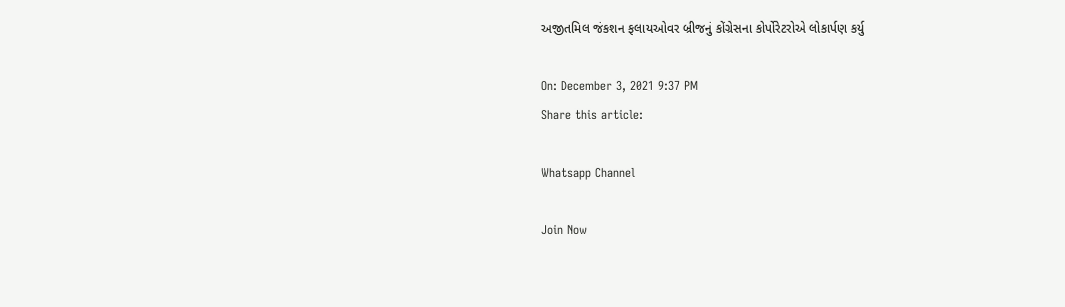અજીતમિલ જંકશન ફલાયઓવર બ્રીજનું કોંગ્રેસના કોર્પોરેટરોએ લોકાર્પણ કર્યુ

On: December 3, 2021 9:37 PM
Share this article:

Whatsapp Channel

Join Now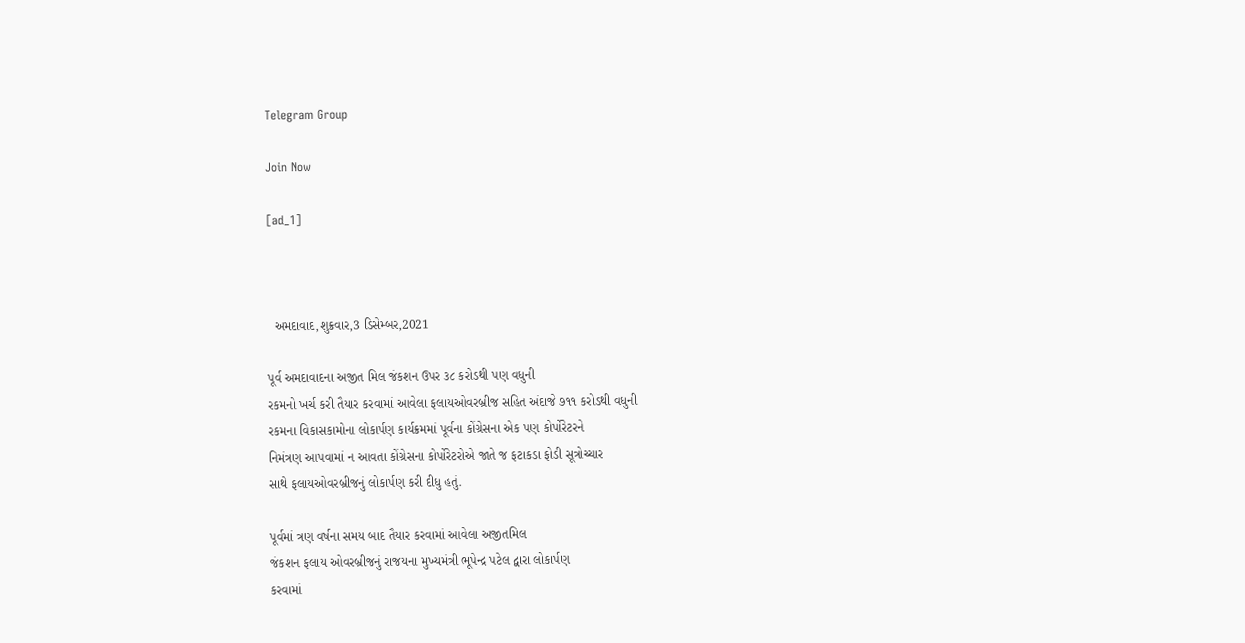Telegram Group

Join Now

[ad_1]



  અમદાવાદ,શુક્રવાર,3 ડિસેમ્બર,2021

પૂર્વ અમદાવાદના અજીત મિલ જંકશન ઉપર ૩૮ કરોડથી પણ વધુની
રકમનો ખર્ચ કરી તૈયાર કરવામાં આવેલા ફલાયઓવરબ્રીજ સહિત અંદાજે ૭૧૧ કરોડથી વધુની
રકમના વિકાસકામોના લોકાર્પણ કાર્યક્રમમાં પૂર્વના કોંગ્રેસના એક પણ કોર્પોરેટરને
નિમંત્રણ આપવામાં ન આવતા કોંગ્રેસના કોર્પોરેટરોએ જાતે જ ફટાકડા ફોડી સૂત્રોચ્ચાર
સાથે ફલાયઓવરબ્રીજનું લોકાર્પણ કરી દીધુ હતું.

પૂર્વમાં ત્રણ વર્ષના સમય બાદ તૈયાર કરવામાં આવેલા અજીતમિલ
જંકશન ફલાય ઓવરબ્રીજનું રાજયના મુખ્યમંત્રી ભૂપેન્દ્ર પટેલ દ્વારા લોકાર્પણ
કરવામાં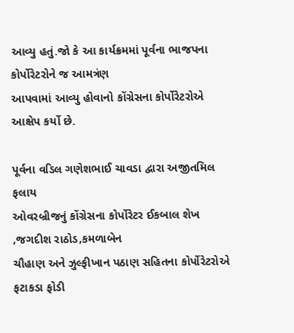આવ્યુ હતું.જો કે આ કાર્યક્રમમાં પૂર્વના ભાજપના કોર્પોરેટરોને જ આમત્રંણ
આપવામાં આવ્યુ હોવાનો કોંગ્રેસના કોર્પોરેટરોએ આક્ષેપ કર્યો છે.

પૂર્વના વડિલ ગણેશભાઈ ચાવડા દ્વારા અજીતમિલ ફલાય
ઓવરબ્રીજનું કોંગ્રેસના કોર્પોરેટર ઈકબાલ શેખ
,જગદીશ રાઠોડ,કમળાબેન
ચૌહાણ અને ઝુલ્ફીખાન પઠાણ સહિતના કોર્પોરેટરોએ ફટાકડા ફોડી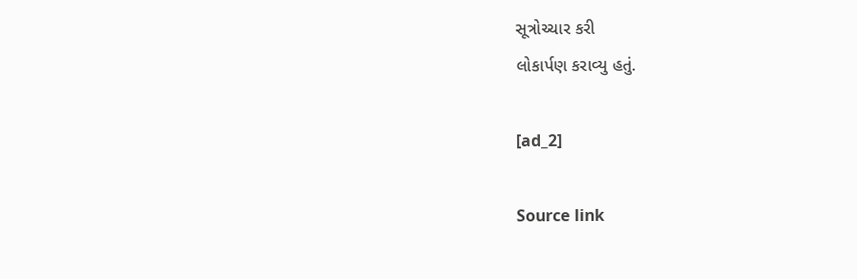સૂત્રોચ્ચાર કરી
લોકાર્પણ કરાવ્યુ હતું.

[ad_2]

Source link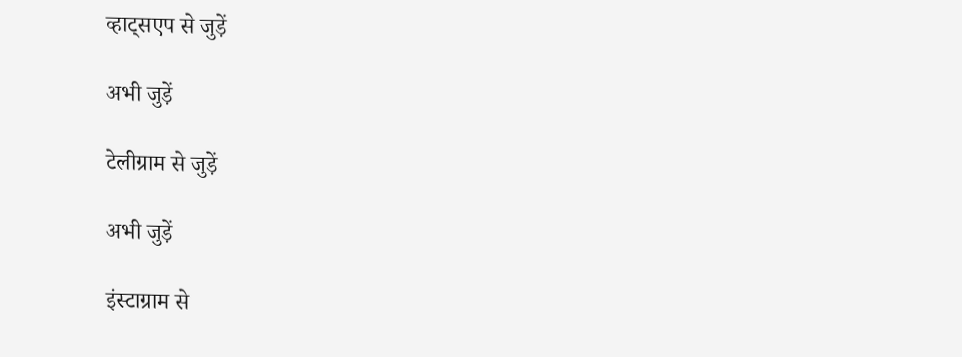व्हाट्सएप से जुड़ें

अभी जुड़ें

टेलीग्राम से जुड़ें

अभी जुड़ें

इंस्टाग्राम से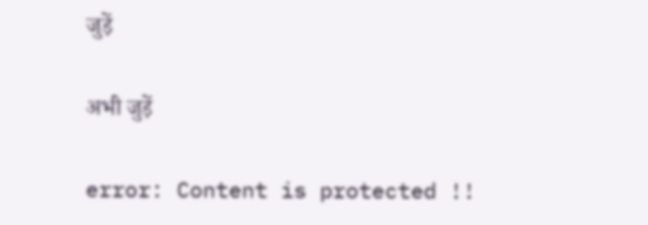जुड़ें

अभी जुड़ें

error: Content is protected !!